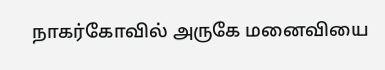நாகர்கோவில் அருகே மனைவியை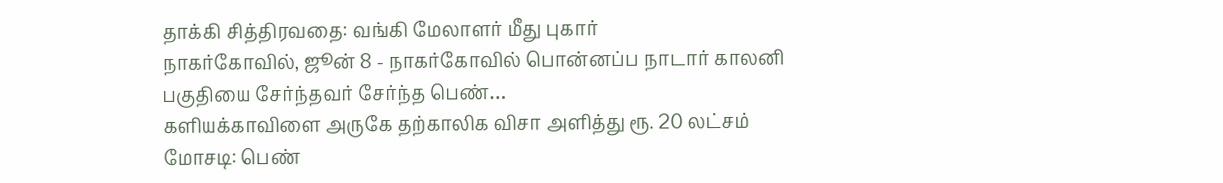தாக்கி சித்திரவதை: வங்கி மேலாளர் மீது புகார்
நாகர்கோவில், ஜூன் 8 - நாகர்கோவில் பொன்னப்ப நாடார் காலனி பகுதியை சேர்ந்தவர் சேர்ந்த பெண்…
களியக்காவிளை அருகே தற்காலிக விசா அளித்து ரூ. 20 லட்சம் மோசடி: பெண்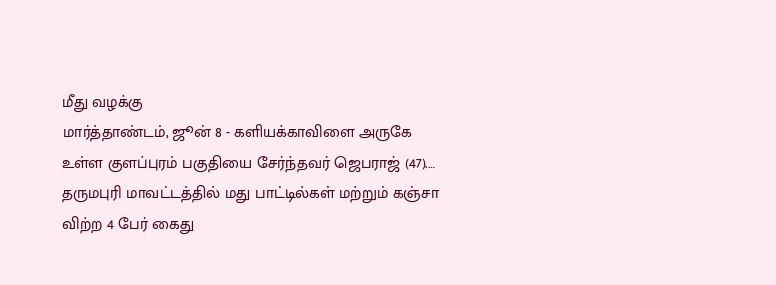மீது வழக்கு
மார்த்தாண்டம், ஜூன் 8 - களியக்காவிளை அருகே உள்ள குளப்புரம் பகுதியை சேர்ந்தவர் ஜெபராஜ் (47).…
தருமபுரி மாவட்டத்தில் மது பாட்டில்கள் மற்றும் கஞ்சா விற்ற 4 பேர் கைது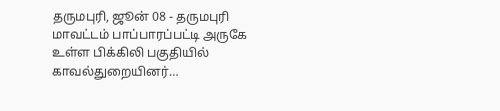தருமபுரி, ஜூன் 08 - தருமபுரி மாவட்டம் பாப்பாரப்பட்டி அருகே உள்ள பிக்கிலி பகுதியில் காவல்துறையினர்…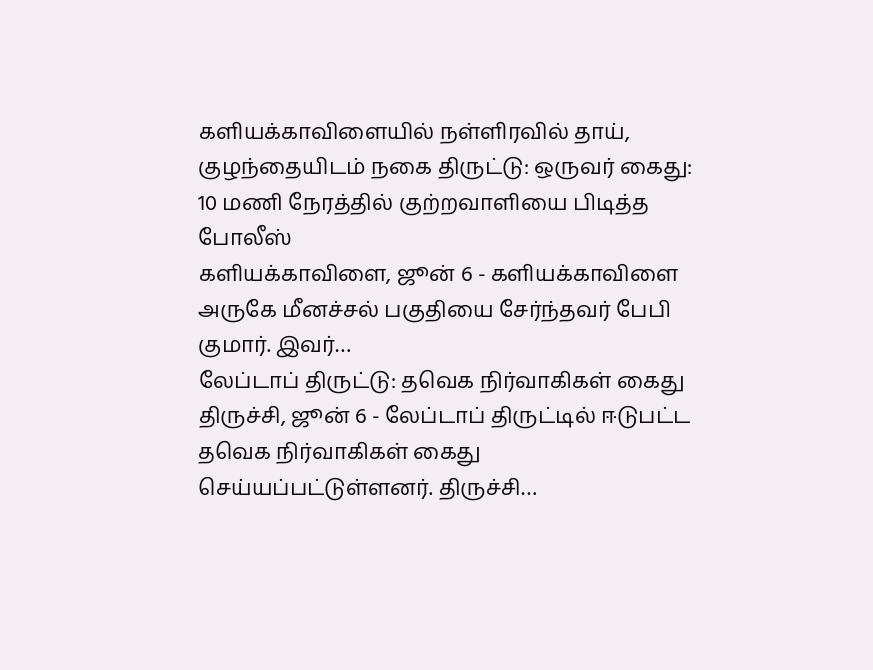களியக்காவிளையில் நள்ளிரவில் தாய், குழந்தையிடம் நகை திருட்டு: ஒருவர் கைது: 10 மணி நேரத்தில் குற்றவாளியை பிடித்த போலீஸ்
களியக்காவிளை, ஜூன் 6 - களியக்காவிளை அருகே மீனச்சல் பகுதியை சேர்ந்தவர் பேபி குமார். இவர்…
லேப்டாப் திருட்டு: தவெக நிர்வாகிகள் கைது
திருச்சி, ஜூன் 6 - லேப்டாப் திருட்டில் ஈடுபட்ட தவெக நிர்வாகிகள் கைது செய்யப்பட்டுள்ளனர். திருச்சி…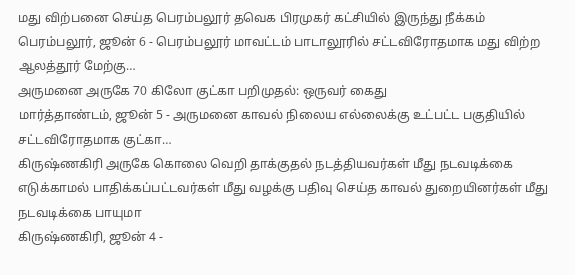மது விற்பனை செய்த பெரம்பலூர் தவெக பிரமுகர் கட்சியில் இருந்து நீக்கம்
பெரம்பலூர், ஜூன் 6 - பெரம்பலூர் மாவட்டம் பாடாலூரில் சட்டவிரோதமாக மது விற்ற ஆலத்தூர் மேற்கு…
அருமனை அருகே 70 கிலோ குட்கா பறிமுதல்: ஒருவர் கைது
மார்த்தாண்டம், ஜூன் 5 - அருமனை காவல் நிலைய எல்லைக்கு உட்பட்ட பகுதியில் சட்டவிரோதமாக குட்கா…
கிருஷ்ணகிரி அருகே கொலை வெறி தாக்குதல் நடத்தியவர்கள் மீது நடவடிக்கை எடுக்காமல் பாதிக்கப்பட்டவர்கள் மீது வழக்கு பதிவு செய்த காவல் துறையினர்கள் மீது நடவடிக்கை பாயுமா
கிருஷ்ணகிரி, ஜூன் 4 -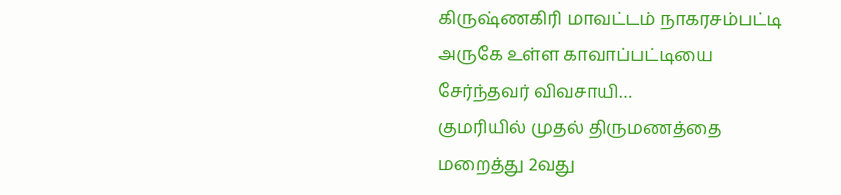கிருஷ்ணகிரி மாவட்டம் நாகரசம்பட்டி அருகே உள்ள காவாப்பட்டியை சேர்ந்தவர் விவசாயி…
குமரியில் முதல் திருமணத்தை மறைத்து 2வது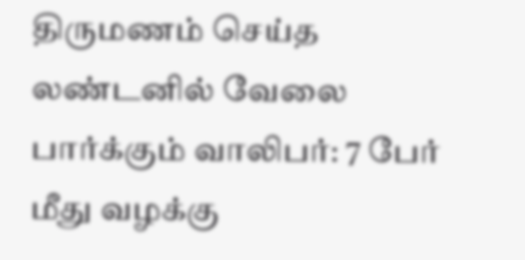திருமணம் செய்த லண்டனில் வேலை பார்க்கும் வாலிபர்: 7 பேர் மீது வழக்கு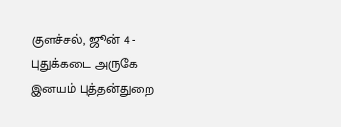குளச்சல், ஜூன் 4 - புதுக்கடை அருகே இனயம் புத்தன்துறை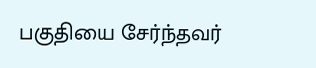பகுதியை சேர்ந்தவர்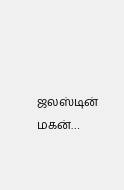ஜலஸ்டின் மகன்…